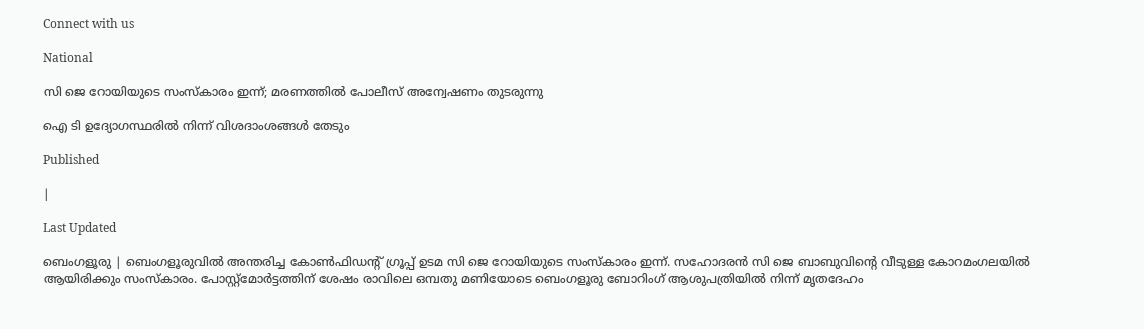Connect with us

National

സി ജെ റോയിയുടെ സംസ്‌കാരം ഇന്ന്; മരണത്തില്‍ പോലീസ് അന്വേഷണം തുടരുന്നു

ഐ ടി ഉദ്യോഗസ്ഥരില്‍ നിന്ന് വിശദാംശങ്ങള്‍ തേടും

Published

|

Last Updated

ബെംഗളൂരു | ബെംഗളൂരുവില്‍ അന്തരിച്ച കോണ്‍ഫിഡന്റ് ഗ്രൂപ്പ് ഉടമ സി ജെ റോയിയുടെ സംസ്‌കാരം ഇന്ന്. സഹോദരന്‍ സി ജെ ബാബുവിന്റെ വീടുള്ള കോറമംഗലയില്‍ ആയിരിക്കും സംസ്‌കാരം. പോസ്റ്റ്‌മോര്‍ട്ടത്തിന് ശേഷം രാവിലെ ഒമ്പതു മണിയോടെ ബെംഗളൂരു ബോറിംഗ് ആശുപത്രിയില്‍ നിന്ന് മൃതദേഹം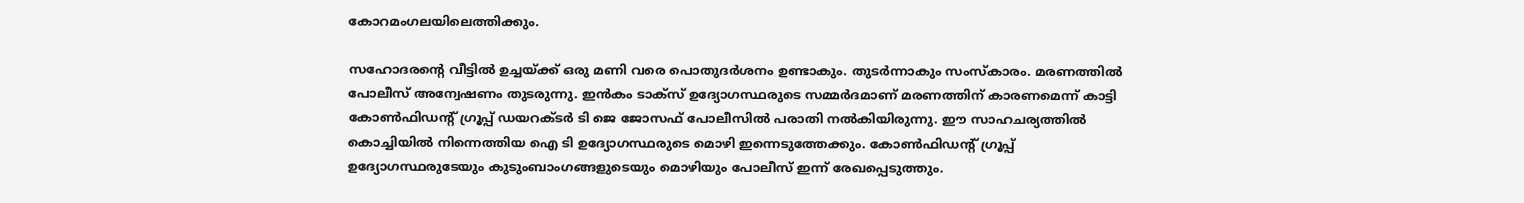കോറമംഗലയിലെത്തിക്കും.

സഹോദരന്റെ വീട്ടില്‍ ഉച്ചയ്ക്ക് ഒരു മണി വരെ പൊതുദര്‍ശനം ഉണ്ടാകും. തുടര്‍ന്നാകും സംസ്‌കാരം. മരണത്തില്‍ പോലീസ് അന്വേഷണം തുടരുന്നു. ഇന്‍കം ടാക്‌സ് ഉദ്യോഗസ്ഥരുടെ സമ്മര്‍ദമാണ് മരണത്തിന് കാരണമെന്ന് കാട്ടി കോണ്‍ഫിഡന്റ് ഗ്രൂപ്പ് ഡയറക്ടര്‍ ടി ജെ ജോസഫ് പോലീസില്‍ പരാതി നല്‍കിയിരുന്നു. ഈ സാഹചര്യത്തില്‍ കൊച്ചിയില്‍ നിന്നെത്തിയ ഐ ടി ഉദ്യോഗസ്ഥരുടെ മൊഴി ഇന്നെടുത്തേക്കും. കോണ്‍ഫിഡന്റ് ഗ്രൂപ്പ് ഉദ്യോഗസ്ഥരുടേയും കുടുംബാംഗങ്ങളുടെയും മൊഴിയും പോലീസ് ഇന്ന് രേഖപ്പെടുത്തും.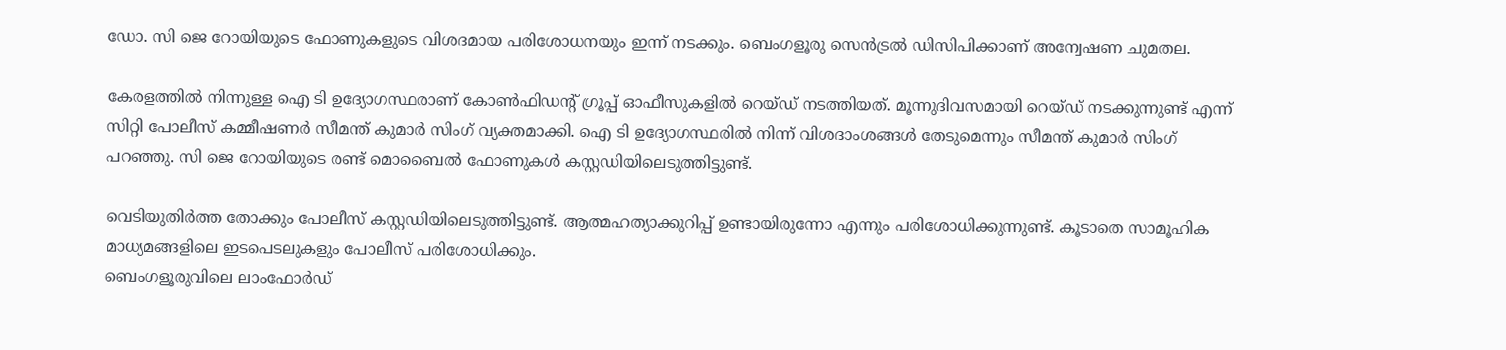ഡോ. സി ജെ റോയിയുടെ ഫോണുകളുടെ വിശദമായ പരിശോധനയും ഇന്ന് നടക്കും. ബെംഗളൂരു സെന്‍ട്രല്‍ ഡിസിപിക്കാണ് അന്വേഷണ ചുമതല.

കേരളത്തില്‍ നിന്നുള്ള ഐ ടി ഉദ്യോഗസ്ഥരാണ് കോണ്‍ഫിഡന്റ് ഗ്രൂപ്പ് ഓഫീസുകളില്‍ റെയ്ഡ് നടത്തിയത്. മൂന്നുദിവസമായി റെയ്ഡ് നടക്കുന്നുണ്ട് എന്ന് സിറ്റി പോലീസ് കമ്മീഷണര്‍ സീമന്ത് കുമാര്‍ സിംഗ് വ്യക്തമാക്കി. ഐ ടി ഉദ്യോഗസ്ഥരില്‍ നിന്ന് വിശദാംശങ്ങള്‍ തേടുമെന്നും സീമന്ത് കുമാര്‍ സിംഗ് പറഞ്ഞു. സി ജെ റോയിയുടെ രണ്ട് മൊബൈല്‍ ഫോണുകള്‍ കസ്റ്റഡിയിലെടുത്തിട്ടുണ്ട്.

വെടിയുതിര്‍ത്ത തോക്കും പോലീസ് കസ്റ്റഡിയിലെടുത്തിട്ടുണ്ട്. ആത്മഹത്യാക്കുറിപ്പ് ഉണ്ടായിരുന്നോ എന്നും പരിശോധിക്കുന്നുണ്ട്. കൂടാതെ സാമൂഹിക മാധ്യമങ്ങളിലെ ഇടപെടലുകളും പോലീസ് പരിശോധിക്കും.
ബെംഗളൂരുവിലെ ലാംഫോര്‍ഡ്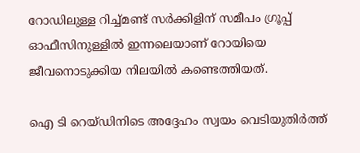റോഡിലുള്ള റിച്ച്മണ്ട് സര്‍ക്കിളിന് സമീപം ഗ്രൂപ്പ് ഓഫീസിനുള്ളില്‍ ഇന്നലെയാണ് റോയിയെ ജീവനൊടുക്കിയ നിലയില്‍ കണ്ടെത്തിയത്.

ഐ ടി റെയ്ഡിനിടെ അദ്ദേഹം സ്വയം വെടിയുതിര്‍ത്ത്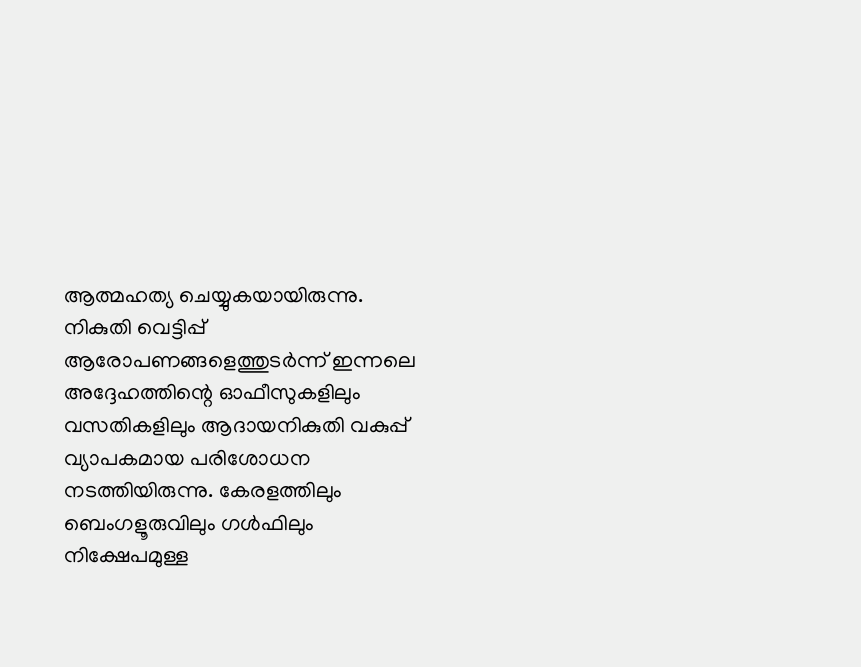ആത്മഹത്യ ചെയ്യുകയായിരുന്നു. നികുതി വെട്ടിപ്പ് ആരോപണങ്ങളെത്തുടര്‍ന്ന് ഇന്നലെ അദ്ദേഹത്തിന്റെ ഓഫീസുകളിലും വസതികളിലും ആദായനികുതി വകുപ്പ് വ്യാപകമായ പരിശോധന നടത്തിയിരുന്നു. കേരളത്തിലും ബെംഗളൂരുവിലും ഗള്‍ഫിലും നിക്ഷേപമുള്ള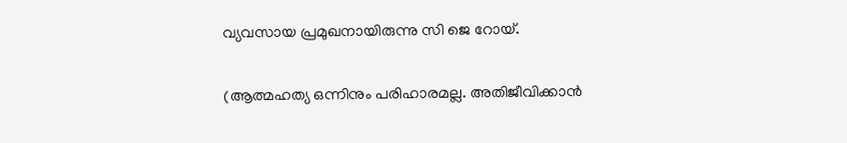വ്യവസായ പ്രമുഖനായിരുന്നു സി ജെ റോയ്.

(ആത്മഹത്യ ഒന്നിനും പരിഹാരമല്ല. അതിജീവിക്കാന്‍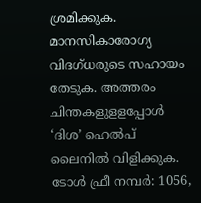ശ്രമിക്കുക. മാനസികാരോഗ്യ വിദഗ്ധരുടെ സഹായം തേടുക. അത്തരം ചിന്തകളുളളപ്പോള്‍ ‘ദിശ’ ഹെല്‍പ് ലൈനില്‍ വിളിക്കുക. ടോള്‍ ഫ്രീ നമ്പര്‍: 1056,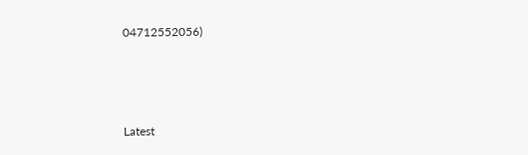04712552056)



Latest